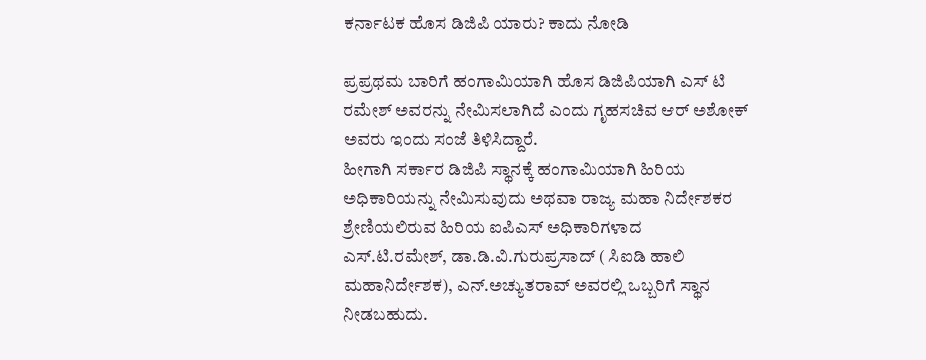ಕರ್ನಾಟಕ ಹೊಸ ಡಿಜಿಪಿ ಯಾರು? ಕಾದು ನೋಡಿ

ಪ್ರಪ್ರಥಮ ಬಾರಿಗೆ ಹಂಗಾಮಿಯಾಗಿ ಹೊಸ ಡಿಜಿಪಿಯಾಗಿ ಎಸ್ ಟಿ ರಮೇಶ್ ಅವರನ್ನು ನೇಮಿಸಲಾಗಿದೆ ಎಂದು ಗೃಹಸಚಿವ ಆರ್ ಅಶೋಕ್ ಅವರು ಇಂದು ಸಂಜೆ ತಿಳಿಸಿದ್ದಾರೆ.
ಹೀಗಾಗಿ ಸರ್ಕಾರ ಡಿಜಿಪಿ ಸ್ಥಾನಕ್ಕೆ ಹಂಗಾಮಿಯಾಗಿ ಹಿರಿಯ ಅಧಿಕಾರಿಯನ್ನು ನೇಮಿಸುವುದು ಅಥವಾ ರಾಜ್ಯ ಮಹಾ ನಿರ್ದೇಶಕರ ಶ್ರೇಣಿಯಲಿರುವ ಹಿರಿಯ ಐಪಿಎಸ್ ಅಧಿಕಾರಿಗಳಾದ ಎಸ್.ಟಿ.ರಮೇಶ್, ಡಾ.ಡಿ.ವಿ.ಗುರುಪ್ರಸಾದ್ ( ಸಿಐಡಿ ಹಾಲಿ ಮಹಾನಿರ್ದೇಶಕ), ಎನ್.ಅಚ್ಯುತರಾವ್ ಅವರಲ್ಲಿ ಒಬ್ಬರಿಗೆ ಸ್ಥಾನ ನೀಡಬಹುದು.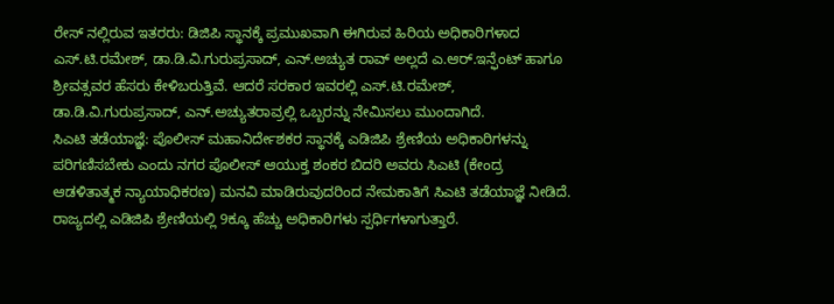ರೇಸ್ ನಲ್ಲಿರುವ ಇತರರು: ಡಿಜಿಪಿ ಸ್ಥಾನಕ್ಕೆ ಪ್ರಮುಖವಾಗಿ ಈಗಿರುವ ಹಿರಿಯ ಅಧಿಕಾರಿಗಳಾದ ಎಸ್.ಟಿ.ರಮೇಶ್, ಡಾ.ಡಿ.ವಿ.ಗುರುಪ್ರಸಾದ್, ಎನ್.ಅಚ್ಯುತ ರಾವ್ ಅಲ್ಲದೆ ಎ.ಆರ್.ಇನ್ಫೆಂಟ್ ಹಾಗೂ ಶ್ರೀವತ್ಸವರ ಹೆಸರು ಕೇಳಿಬರುತ್ತಿವೆ. ಆದರೆ ಸರಕಾರ ಇವರಲ್ಲಿ ಎಸ್.ಟಿ.ರಮೇಶ್, ಡಾ.ಡಿ.ವಿ.ಗುರುಪ್ರಸಾದ್, ಎನ್.ಅಚ್ಯುತರಾವ್ರಲ್ಲಿ ಒಬ್ಬರನ್ನು ನೇಮಿಸಲು ಮುಂದಾಗಿದೆ.
ಸಿಎಟಿ ತಡೆಯಾಜ್ಞೆ: ಪೊಲೀಸ್ ಮಹಾನಿರ್ದೇಶಕರ ಸ್ಥಾನಕ್ಕೆ ಎಡಿಜಿಪಿ ಶ್ರೇಣಿಯ ಅಧಿಕಾರಿಗಳನ್ನು ಪರಿಗಣಿಸಬೇಕು ಎಂದು ನಗರ ಪೊಲೀಸ್ ಆಯುಕ್ತ ಶಂಕರ ಬಿದರಿ ಅವರು ಸಿಎಟಿ (ಕೇಂದ್ರ ಆಡಳಿತಾತ್ಮಕ ನ್ಯಾಯಾಧಿಕರಣ) ಮನವಿ ಮಾಡಿರುವುದರಿಂದ ನೇಮಕಾತಿಗೆ ಸಿಎಟಿ ತಡೆಯಾಜ್ಞೆ ನೀಡಿದೆ. ರಾಜ್ಯದಲ್ಲಿ ಎಡಿಜಿಪಿ ಶ್ರೇಣಿಯಲ್ಲಿ 9ಕ್ಕೂ ಹೆಚ್ಚು ಅಧಿಕಾರಿಗಳು ಸ್ಪರ್ಧಿಗಳಾಗುತ್ತಾರೆ.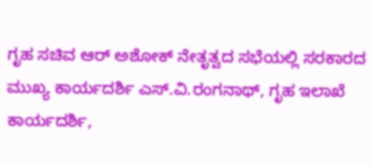ಗೃಹ ಸಚಿವ ಆರ್ ಅಶೋಕ್ ನೇತೃತ್ವದ ಸಭೆಯಲ್ಲಿ ಸರಕಾರದ ಮುಖ್ಯ ಕಾರ್ಯದರ್ಶಿ ಎಸ್.ವಿ.ರಂಗನಾಥ್, ಗೃಹ ಇಲಾಖೆ ಕಾರ್ಯದರ್ಶಿ,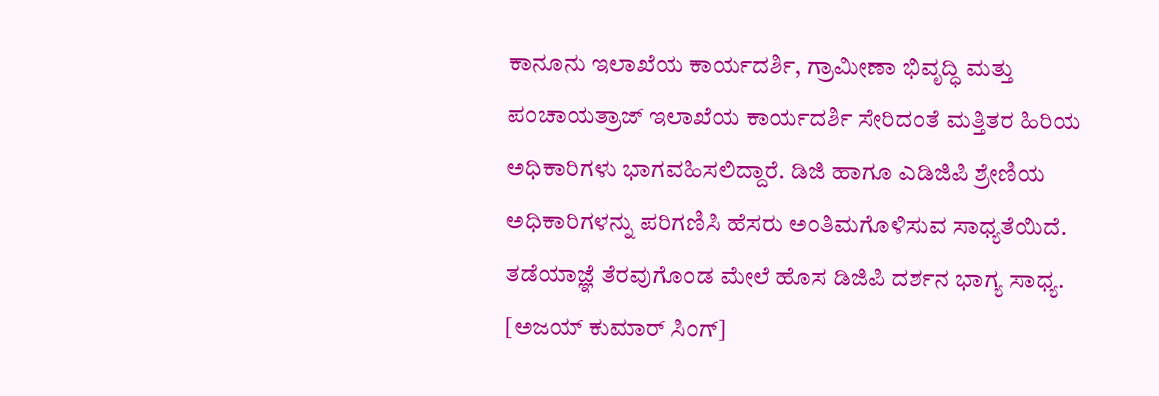ಕಾನೂನು ಇಲಾಖೆಯ ಕಾರ್ಯದರ್ಶಿ, ಗ್ರಾಮೀಣಾ ಭಿವೃದ್ಧಿ ಮತ್ತು ಪಂಚಾಯತ್ರಾಜ್ ಇಲಾಖೆಯ ಕಾರ್ಯದರ್ಶಿ ಸೇರಿದಂತೆ ಮತ್ತಿತರ ಹಿರಿಯ ಅಧಿಕಾರಿಗಳು ಭಾಗವಹಿಸಲಿದ್ದಾರೆ. ಡಿಜಿ ಹಾಗೂ ಎಡಿಜಿಪಿ ಶ್ರೇಣಿಯ ಅಧಿಕಾರಿಗಳನ್ನು ಪರಿಗಣಿಸಿ ಹೆಸರು ಅಂತಿಮಗೊಳಿಸುವ ಸಾಧ್ಯತೆಯಿದೆ. ತಡೆಯಾಜ್ಞೆ ತೆರವುಗೊಂಡ ಮೇಲೆ ಹೊಸ ಡಿಜಿಪಿ ದರ್ಶನ ಭಾಗ್ಯ ಸಾಧ್ಯ. [ಅಜಯ್ ಕುಮಾರ್ ಸಿಂಗ್]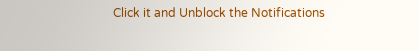Click it and Unblock the Notifications